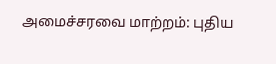அமைச்சரவை மாற்றம்: புதிய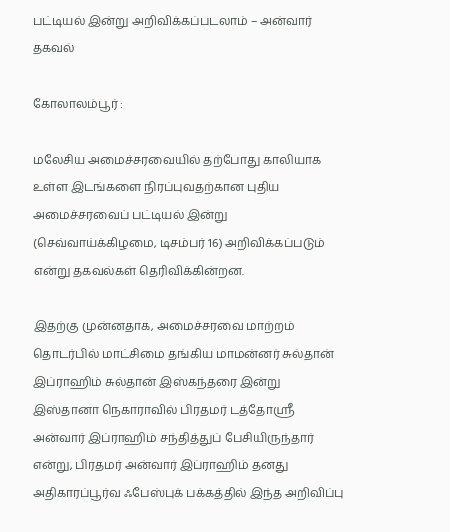பட்டியல் இன்று அறிவிக்கப்படலாம் – அன்வார் தகவல்

கோலாலம்பூர் :

மலேசிய அமைச்சரவையில் தற்போது காலியாக உள்ள இடங்களை நிரப்புவதற்கான புதிய அமைச்சரவைப் பட்டியல் இன்று (செவ்வாய்க்கிழமை, டிசம்பர் 16) அறிவிக்கப்படும் என்று தகவல்கள் தெரிவிக்கின்றன.

இதற்கு முன்னதாக, அமைச்சரவை மாற்றம் தொடர்பில் மாட்சிமை தங்கிய மாமன்னர் சுல்தான் இப்ராஹிம் சுல்தான் இஸ்கந்தரை இன்று இஸ்தானா நெகாராவில் பிரதமர் டத்தோஸ்ரீ அன்வார் இப்ராஹிம் சந்தித்துப் பேசியிருந்தார் என்று, பிரதமர் அன்வார் இப்ராஹிம் தனது அதிகாரப்பூர்வ ஃபேஸ்புக் பக்கத்தில் இந்த அறிவிப்பு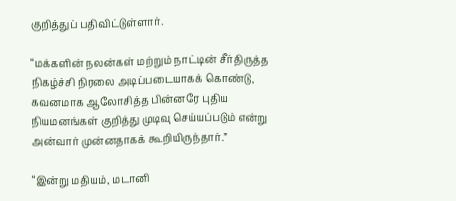குறித்துப் பதிவிட்டுள்ளார்.

“மக்களின் நலன்கள் மற்றும் நாட்டின் சீர்திருத்த நிகழ்ச்சி நிரலை அடிப்படையாகக் கொண்டு, கவனமாக ஆலோசித்த பின்னரே புதிய நியமனங்கள் குறித்து முடிவு செய்யப்படும் என்று அன்வார் முன்னதாகக் கூறியிருந்தார்.”

“இன்று மதியம், மடானி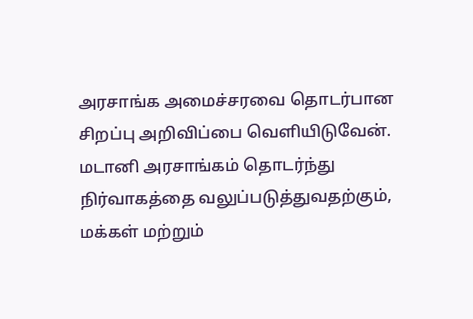அரசாங்க அமைச்சரவை தொடர்பான சிறப்பு அறிவிப்பை வெளியிடுவேன். மடானி அரசாங்கம் தொடர்ந்து நிர்வாகத்தை வலுப்படுத்துவதற்கும், மக்கள் மற்றும்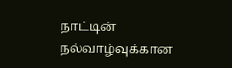நாட்டின் நல்வாழ்வுக்கான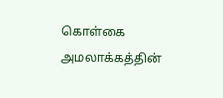கொள்கை அமலாக்கத்தின்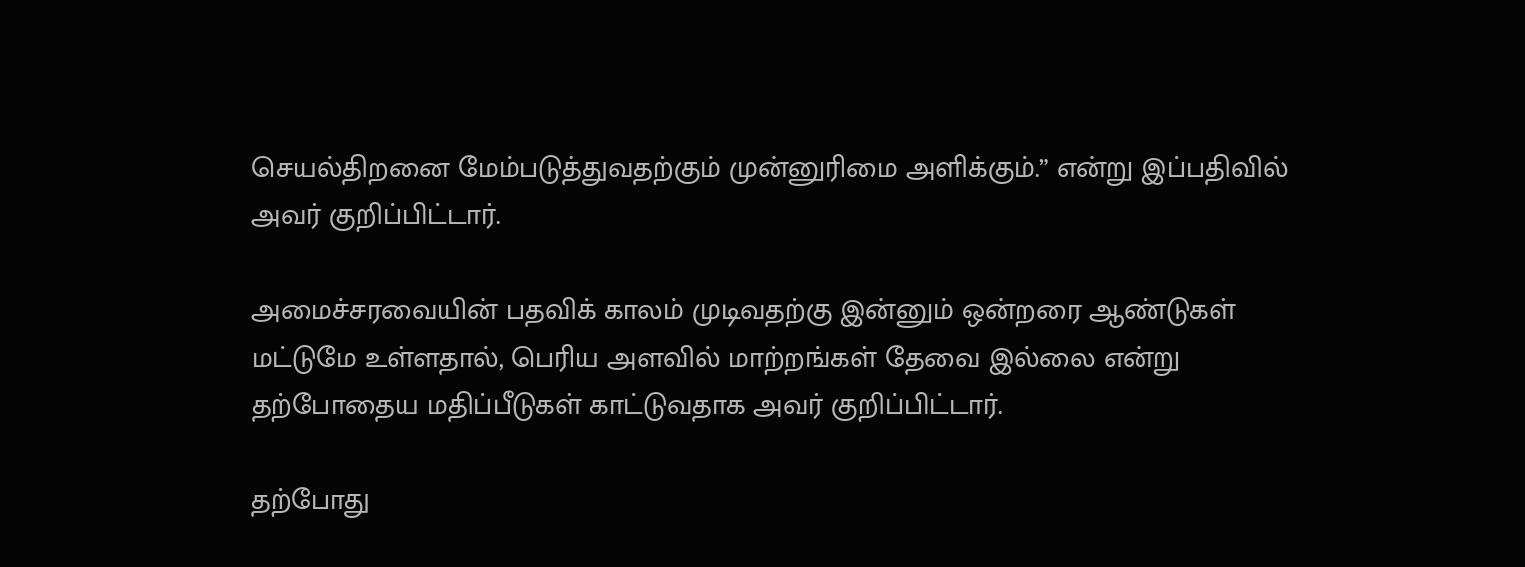செயல்திறனை மேம்படுத்துவதற்கும் முன்னுரிமை அளிக்கும்.” என்று இப்பதிவில் அவர் குறிப்பிட்டார்.

அமைச்சரவையின் பதவிக் காலம் முடிவதற்கு இன்னும் ஒன்றரை ஆண்டுகள் மட்டுமே உள்ளதால், பெரிய அளவில் மாற்றங்கள் தேவை இல்லை என்று தற்போதைய மதிப்பீடுகள் காட்டுவதாக அவர் குறிப்பிட்டார்.

தற்போது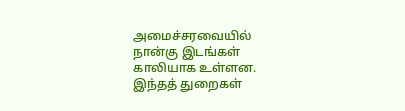அமைச்சரவையில் நான்கு இடங்கள் காலியாக உள்ளன. இந்தத் துறைகள்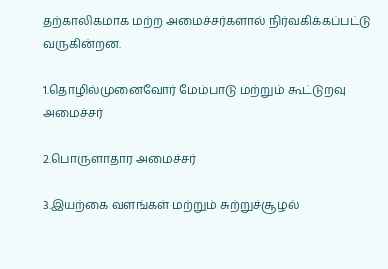தற்காலிகமாக மற்ற அமைச்சர்களால் நிர்வகிக்கப்பட்டு வருகின்றன.

1.தொழில்முனைவோர் மேம்பாடு மற்றும் கூட்டுறவு அமைச்சர்

2.பொருளாதார அமைச்சர்

3.இயற்கை வளங்கள் மற்றும் சுற்றுச்சூழல்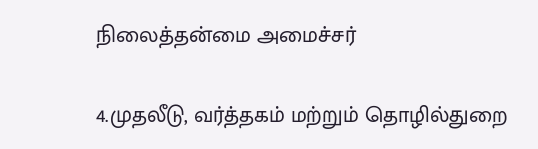நிலைத்தன்மை அமைச்சர்

4.முதலீடு, வர்த்தகம் மற்றும் தொழில்துறை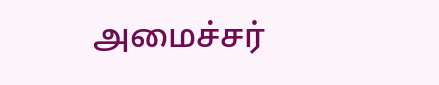அமைச்சர்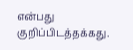என்பது குறிப்பிடத்தக்கது.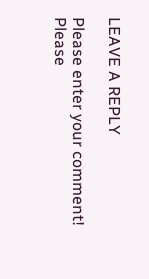LEAVE A REPLY

Please enter your comment!
Please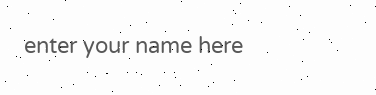enter your name here